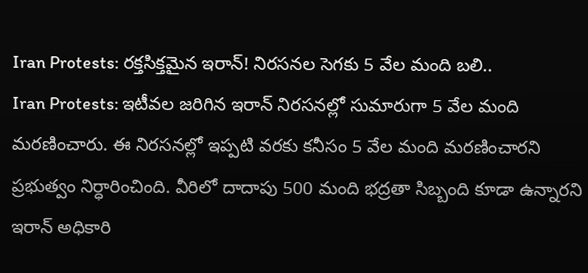Iran Protests: రక్తసిక్తమైన ఇరాన్! నిరసనల సెగకు 5 వేల మంది బలి..
Iran Protests: ఇటీవల జరిగిన ఇరాన్ నిరసనల్లో సుమారుగా 5 వేల మంది మరణించారు. ఈ నిరసనల్లో ఇప్పటి వరకు కనీసం 5 వేల మంది మరణించారని ప్రభుత్వం నిర్ధారించింది. వీరిలో దాదాపు 500 మంది భద్రతా సిబ్బంది కూడా ఉన్నారని ఇరాన్ అధికారి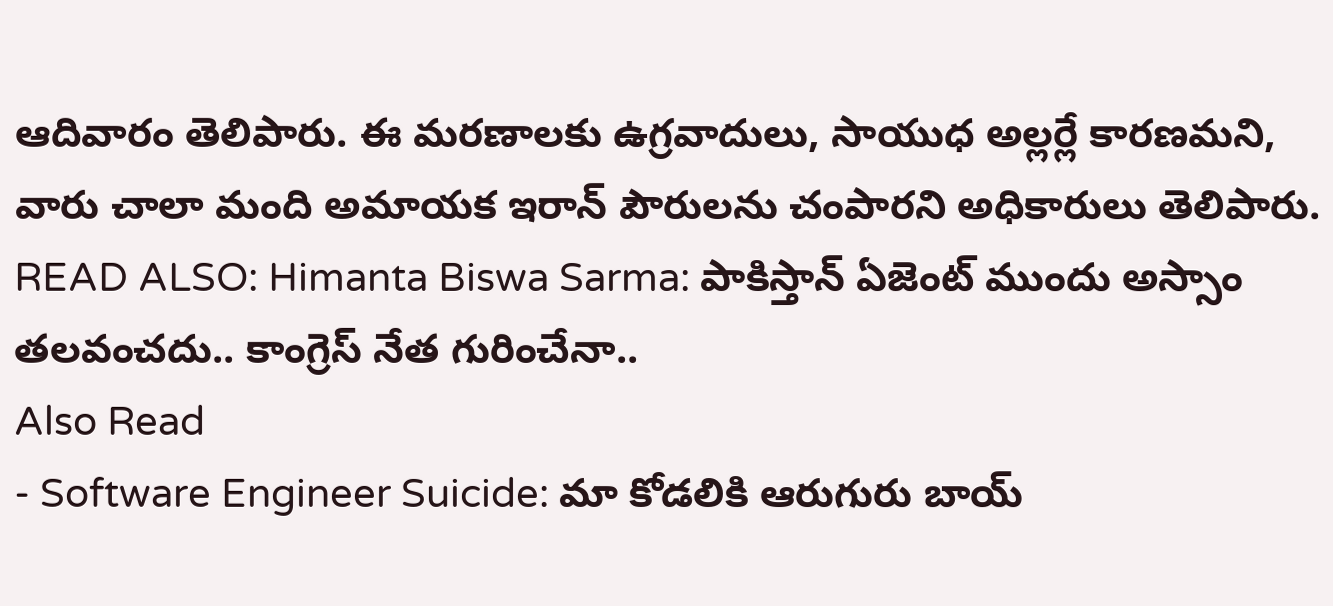ఆదివారం తెలిపారు. ఈ మరణాలకు ఉగ్రవాదులు, సాయుధ అల్లర్లే కారణమని, వారు చాలా మంది అమాయక ఇరాన్ పౌరులను చంపారని అధికారులు తెలిపారు.
READ ALSO: Himanta Biswa Sarma: పాకిస్తాన్ ఏజెంట్ ముందు అస్సాం తలవంచదు.. కాంగ్రెస్ నేత గురించేనా..
Also Read
- Software Engineer Suicide: మా కోడలికి ఆరుగురు బాయ్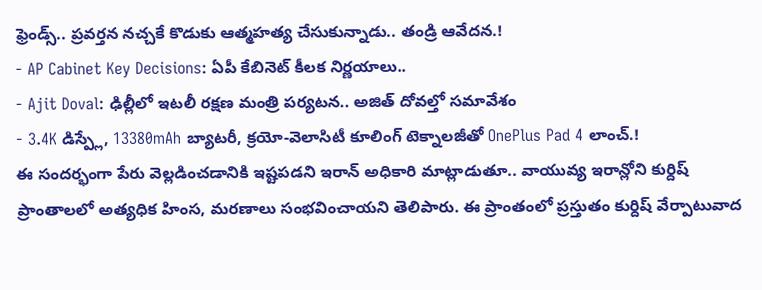ఫ్రెండ్స్.. ప్రవర్తన నచ్చకే కొడుకు ఆత్మహత్య చేసుకున్నాడు.. తండ్రి ఆవేదన.!
- AP Cabinet Key Decisions: ఏపీ కేబినెట్ కీలక నిర్ణయాలు..
- Ajit Doval: ఢిల్లీలో ఇటలీ రక్షణ మంత్రి పర్యటన.. అజిత్ దోవల్తో సమావేశం
- 3.4K డిస్ప్లే, 13380mAh బ్యాటరీ, క్రయో-వెలాసిటీ కూలింగ్ టెక్నాలజీతో OnePlus Pad 4 లాంచ్.!
ఈ సందర్భంగా పేరు వెల్లడించడానికి ఇష్టపడని ఇరాన్ అధికారి మాట్లాడుతూ.. వాయువ్య ఇరాన్లోని కుర్దిష్ ప్రాంతాలలో అత్యధిక హింస, మరణాలు సంభవించాయని తెలిపారు. ఈ ప్రాంతంలో ప్రస్తుతం కుర్దిష్ వేర్పాటువాద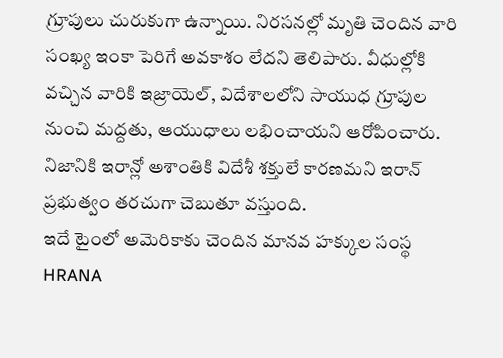గ్రూపులు చురుకుగా ఉన్నాయి. నిరసనల్లో మృతి చెందిన వారి సంఖ్య ఇంకా పెరిగే అవకాశం లేదని తెలిపారు. వీధుల్లోకి వచ్చిన వారికి ఇజ్రాయెల్, విదేశాలలోని సాయుధ గ్రూపుల నుంచి మద్దతు, ఆయుధాలు లభించాయని ఆరోపించారు. నిజానికి ఇరాన్లో అశాంతికి విదేశీ శక్తులే కారణమని ఇరాన్ ప్రభుత్వం తరచుగా చెబుతూ వస్తుంది.
ఇదే టైంలో అమెరికాకు చెందిన మానవ హక్కుల సంస్థ HRANA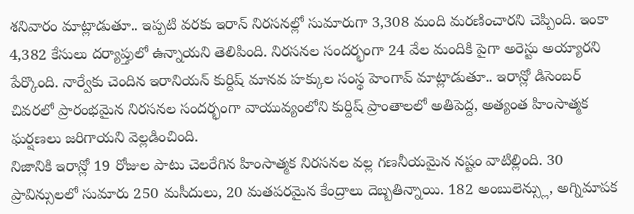శనివారం మాట్లాడుతూ.. ఇప్పటి వరకు ఇరాన్ నిరసనల్లో సుమారుగా 3,308 మంది మరణించారని చెప్పింది. ఇంకా 4,382 కేసులు దర్యాప్తులో ఉన్నాయని తెలిపింది. నిరసనల సందర్భంగా 24 వేల మందికి పైగా అరెస్టు అయ్యారని పేర్కొంది. నార్వేకు చెందిన ఇరానియన్ కుర్దిష్ మానవ హక్కుల సంస్థ హెంగావ్ మాట్లాడుతూ.. ఇరాన్లో డిసెంబర్ చివరలో ప్రారంభమైన నిరసనల సందర్భంగా వాయువ్యంలోని కుర్దిష్ ప్రాంతాలలో అతిపెద్ద, అత్యంత హింసాత్మక ఘర్షణలు జరిగాయని వెల్లడించింది.
నిజానికి ఇరాన్లో 19 రోజుల పాటు చెలరేగిన హింసాత్మక నిరసనల వల్ల గణనీయమైన నష్టం వాటిల్లింది. 30 ప్రావిన్సులలో సుమారు 250 మసీదులు, 20 మతపరమైన కేంద్రాలు దెబ్బతిన్నాయి. 182 అంబులెన్స్లు, అగ్నిమాపక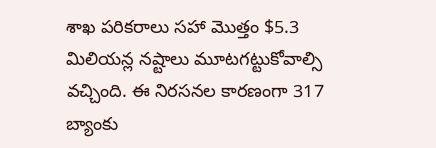శాఖ పరికరాలు సహా మొత్తం $5.3 మిలియన్ల నష్టాలు మూటగట్టుకోవాల్సి వచ్చింది. ఈ నిరసనల కారణంగా 317 బ్యాంకు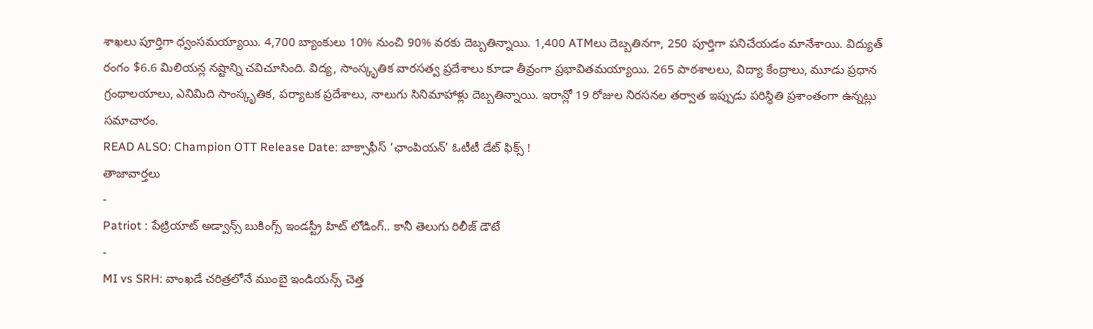శాఖలు పూర్తిగా ధ్వంసమయ్యాయి. 4,700 బ్యాంకులు 10% నుంచి 90% వరకు దెబ్బతిన్నాయి. 1,400 ATMలు దెబ్బతినగా, 250 పూర్తిగా పనిచేయడం మానేశాయి. విద్యుత్ రంగం $6.6 మిలియన్ల నష్టాన్ని చవిచూసింది. విద్య, సాంస్కృతిక వారసత్వ ప్రదేశాలు కూడా తీవ్రంగా ప్రభావితమయ్యాయి. 265 పాఠశాలలు, విద్యా కేంద్రాలు, మూడు ప్రధాన గ్రంథాలయాలు, ఎనిమిది సాంస్కృతిక, పర్యాటక ప్రదేశాలు, నాలుగు సినిమాహాళ్లు దెబ్బతిన్నాయి. ఇరాన్లో 19 రోజుల నిరసనల తర్వాత ఇప్పుడు పరిస్థితి ప్రశాంతంగా ఉన్నట్లు సమాచారం.
READ ALSO: Champion OTT Release Date: బాక్సాఫీస్ ‘ఛాంపియన్’ ఓటీటీ డేట్ ఫిక్స్ !
తాజావార్తలు
-
Patriot : పేట్రియాట్ అడ్వాన్స్ బుకింగ్స్ ఇండస్ట్రీ హిట్ లోడింగ్.. కానీ తెలుగు రిలీజ్ డౌటే
-
MI vs SRH: వాంఖడే చరిత్రలోనే ముంబై ఇండియన్స్ చెత్త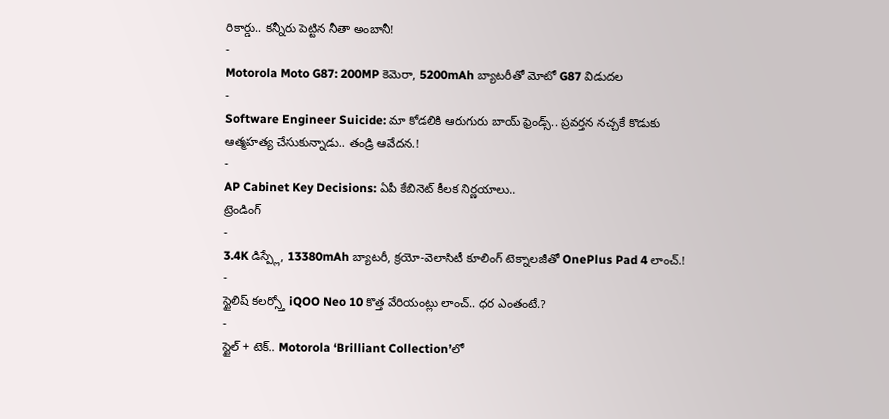రికార్డు.. కన్నీరు పెట్టిన నీతా అంబానీ!
-
Motorola Moto G87: 200MP కెమెరా, 5200mAh బ్యాటరీతో మోటో G87 విడుదల
-
Software Engineer Suicide: మా కోడలికి ఆరుగురు బాయ్ ఫ్రెండ్స్.. ప్రవర్తన నచ్చకే కొడుకు ఆత్మహత్య చేసుకున్నాడు.. తండ్రి ఆవేదన.!
-
AP Cabinet Key Decisions: ఏపీ కేబినెట్ కీలక నిర్ణయాలు..
ట్రెండింగ్
-
3.4K డిస్ప్లే, 13380mAh బ్యాటరీ, క్రయో-వెలాసిటీ కూలింగ్ టెక్నాలజీతో OnePlus Pad 4 లాంచ్.!
-
స్టైలిష్ కలర్స్తో iQOO Neo 10 కొత్త వేరియంట్లు లాంచ్.. ధర ఎంతంటే.?
-
స్టైల్ + టెక్.. Motorola ‘Brilliant Collection’లో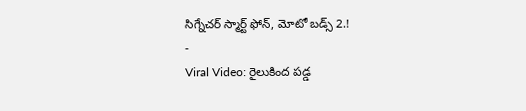సిగ్నేచర్ స్మార్ట్ ఫోన్, మోటో బడ్స్ 2.!
-
Viral Video: రైలుకింద పడ్డ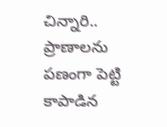చిన్నారి.. ప్రాణాలను పణంగా పెట్టి కాపాడిన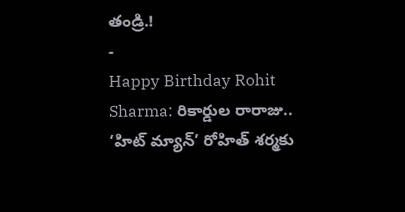తండ్రి.!
-
Happy Birthday Rohit Sharma: రికార్డుల రారాజు.. ‘హిట్ మ్యాన్’ రోహిత్ శర్మకు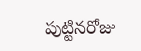పుట్టినరోజు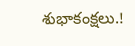శుభాకంక్షలు.!